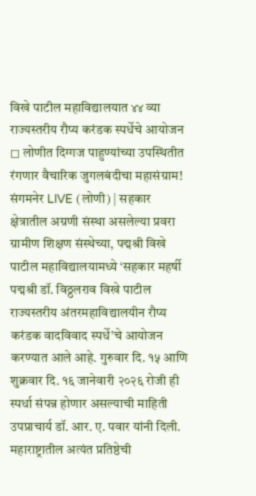विखे पाटील महाविद्यालयात ४४ व्या राज्यस्तरीय रौप्य करंडक स्पर्धेचे आयोजन
◻ लोणीत दिग्गज पाहुण्यांच्या उपस्थितीत रंगणार वैचारिक जुगलबंदीचा महासंग्राम!
संगमनेर LIVE (लोणी) | सहकार क्षेत्रातील अग्रणी संस्था असलेल्या प्रवरा ग्रामीण शिक्षण संस्थेच्या, पद्मश्री विखे पाटील महाविद्यालयामध्ये ‘सहकार महर्षी पद्मश्री डॉ. विठ्ठलराव विखे पाटील राज्यस्तरीय अंतरमहाविद्यालयीन रौप्य करंडक वादविवाद स्पर्धे’चे आयोजन करण्यात आले आहे. गुरुवार दि. १५ आणि शुक्रवार दि. १६ जानेवारी २०२६ रोजी ही स्पर्धा संपन्न होणार असल्याची माहिती उपप्राचार्य डॉ. आर. ए. पवार यांनी दिली.
महाराष्ट्रातील अत्यंत प्रतिष्ठेची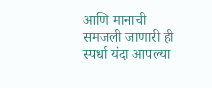आणि मानाची समजली जाणारी ही स्पर्धा यंदा आपल्या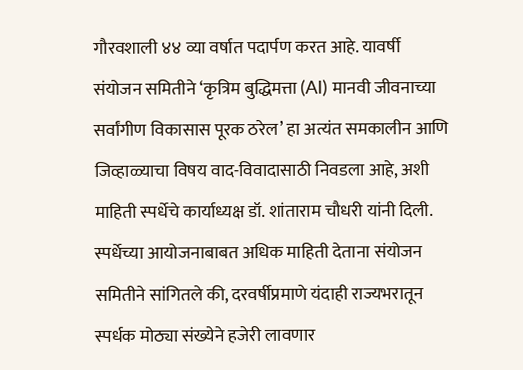गौरवशाली ४४ व्या वर्षात पदार्पण करत आहे. यावर्षी संयोजन समितीने ‘कृत्रिम बुद्धिमत्ता (AI) मानवी जीवनाच्या सर्वांगीण विकासास पूरक ठरेल’ हा अत्यंत समकालीन आणि जिव्हाळ्याचा विषय वाद-विवादासाठी निवडला आहे, अशी माहिती स्पर्धेचे कार्याध्यक्ष डॉ. शांताराम चौधरी यांनी दिली.
स्पर्धेच्या आयोजनाबाबत अधिक माहिती देताना संयोजन समितीने सांगितले की, दरवर्षीप्रमाणे यंदाही राज्यभरातून स्पर्धक मोठ्या संख्येने हजेरी लावणार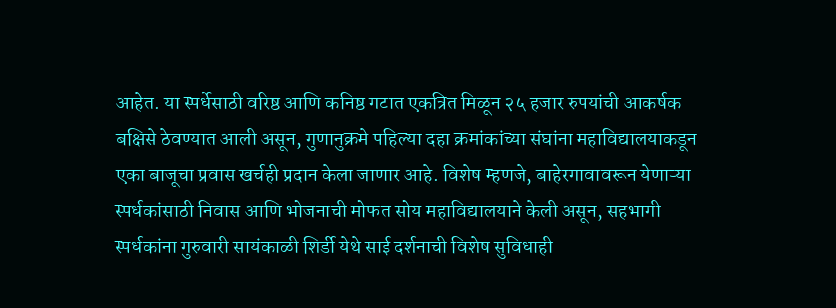आहेत. या स्पर्धेसाठी वरिष्ठ आणि कनिष्ठ गटात एकत्रित मिळून २५ हजार रुपयांची आकर्षक बक्षिसे ठेवण्यात आली असून, गुणानुक्रमे पहिल्या दहा क्रमांकांच्या संघांना महाविद्यालयाकडून एका बाजूचा प्रवास खर्चही प्रदान केला जाणार आहे. विशेष म्हणजे, बाहेरगावावरून येणाऱ्या स्पर्धकांसाठी निवास आणि भोजनाची मोफत सोय महाविद्यालयाने केली असून, सहभागी स्पर्धकांना गुरुवारी सायंकाळी शिर्डी येथे साई दर्शनाची विशेष सुविधाही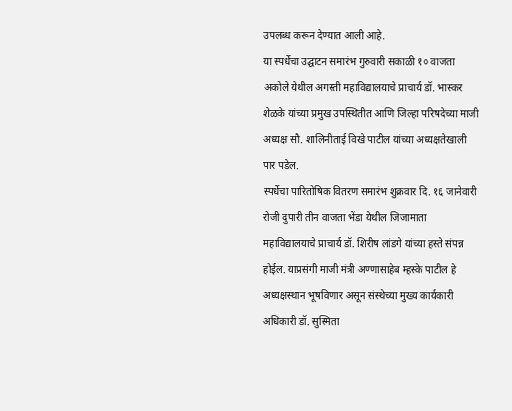उपलब्ध करून देण्यात आली आहे.
या स्पर्धेचा उद्घाटन समारंभ गुरुवारी सकाळी १० वाजता अकोले येथील अगस्ती महाविद्यालयाचे प्राचार्य डॉ. भास्कर शेळके यांच्या प्रमुख उपस्थितीत आणि जिल्हा परिषदेच्या माजी अध्यक्ष सौ. शालिनीताई विखे पाटील यांच्या अध्यक्षतेखाली पार पडेल.
स्पर्धेचा पारितोषिक वितरण समारंभ शुक्रवार दि. १६ जानेवारी रोजी दुपारी तीन वाजता भेंडा येथील जिजामाता महाविद्यालयाचे प्राचार्य डॉ. शिरीष लांडगे यांच्या हस्ते संपन्न होईल. याप्रसंगी माजी मंत्री अण्णासाहेब म्हस्के पाटील हे अध्यक्षस्थान भूषविणार असून संस्थेच्या मुख्य कार्यकारी अधिकारी डॉ. सुस्मिता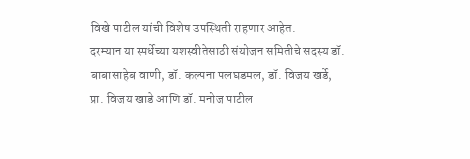विखे पाटील यांची विशेष उपस्थिती राहणार आहेत.
दरम्यान या स्पर्धेच्या यशस्वीतेसाठी संयोजन समितीचे सदस्य डॉ. बाबासाहेब वाणी, डॉ. कल्पना पलघडमल, डॉ. विजय खर्डे, प्रा. विजय खाडे आणि डॉ. मनोज पाटील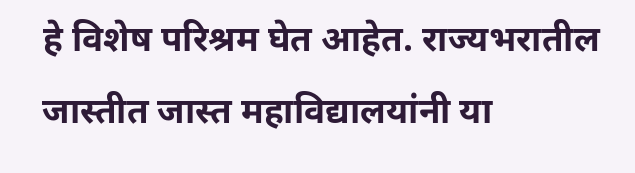हे विशेष परिश्रम घेत आहेत. राज्यभरातील जास्तीत जास्त महाविद्यालयांनी या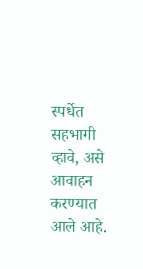स्पर्धेत सहभागी व्हावे, असे आवाहन करण्यात आले आहे.